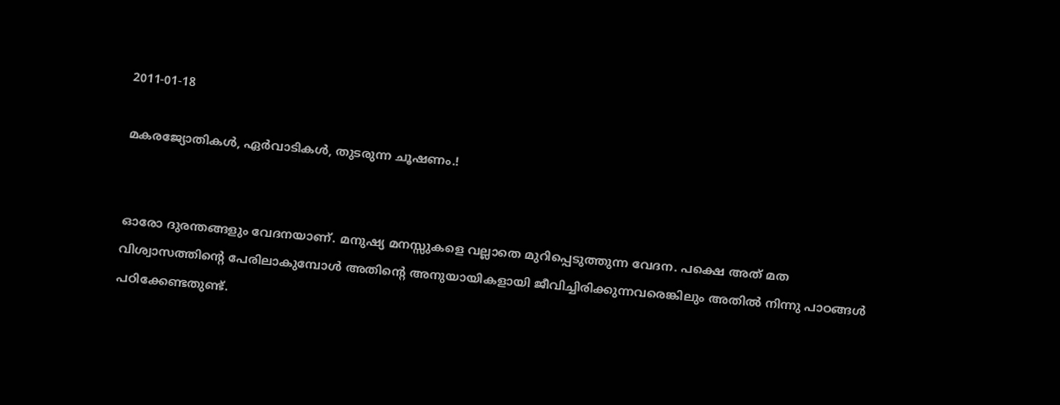2011-01-18

മകരജ്യോതികള്‍, ഏര്‍വാടികള്‍, തുടരുന്ന ചൂഷണം.!


ഓരോ ദുരന്തങ്ങളും വേദനയാണ്. മനുഷ്യ മനസ്സുകളെ വല്ലാതെ മുറിപ്പെടുത്തുന്ന വേദന. പക്ഷെ അത് മത വിശ്വാസത്തിന്റെ പേരിലാകുമ്പോള്‍ അതിന്റെ അനുയായികളായി ജീവിച്ചിരിക്കുന്നവരെങ്കിലും അതില്‍ നിന്നു പാഠങ്ങള്‍ പഠിക്കേണ്ടതുണ്ട്.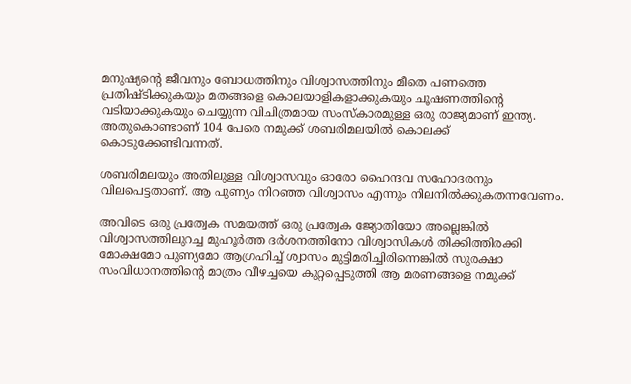മനുഷ്യന്റെ ജീവനും ബോധത്തിനും വിശ്വാസത്തിനും മീതെ പണത്തെ പ്രതിഷ്ടിക്കുകയും മതങ്ങളെ കൊലയാളികളാക്കുകയും ചൂഷണത്തിന്റെ വടിയാക്കുകയും ചെയ്യുന്ന വിചിത്രമായ സംസ്കാരമുള്ള ഒരു രാജ്യമാണ്‌ ഇന്ത്യ. അതുകൊണ്ടാണ്‌ 104 പേരെ നമുക്ക്‌ ശബരിമലയില്‍ കൊലക്ക്‌ കൊടുക്കേണ്ടിവന്നത്‌.

ശബരിമലയും അതിലുള്ള വിശ്വാസവും ഓരോ ഹൈന്ദവ സഹോദരനും വിലപെട്ടതാണ്. ആ പുണ്യം നിറഞ്ഞ വിശ്വാസം എന്നും നിലനില്‍ക്കുകതന്നവേണം.

അവിടെ ഒരു പ്രത്വേക സമയത്ത്‌ ഒരു പ്രത്വേക ജ്യോതിയോ അല്ലെങ്കില്‍ വിശ്വാസത്തിലുറച്ച മുഹൂര്‍ത്ത ദര്‍ശനത്തിനോ വിശ്വാസികള്‍ തിക്കിത്തിരക്കി മോക്ഷമോ പുണ്യമോ ആഗ്രഹിച്ച്‌ ശ്വാസം മുട്ടിമരിച്ചിരിന്നെങ്കില്‍ സുരക്ഷാ സംവിധാനത്തിന്റെ മാത്രം വീഴച്ചയെ കുറ്റപ്പെടുത്തി ആ മരണങ്ങളെ നമുക്ക്‌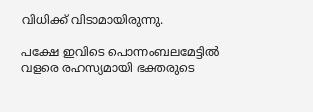വിധിക്ക്‌ വിടാമായിരുന്നു.

പക്ഷേ ഇവിടെ പൊന്നംബലമേട്ടില്‍ വളരെ രഹസ്യമായി ഭക്തരുടെ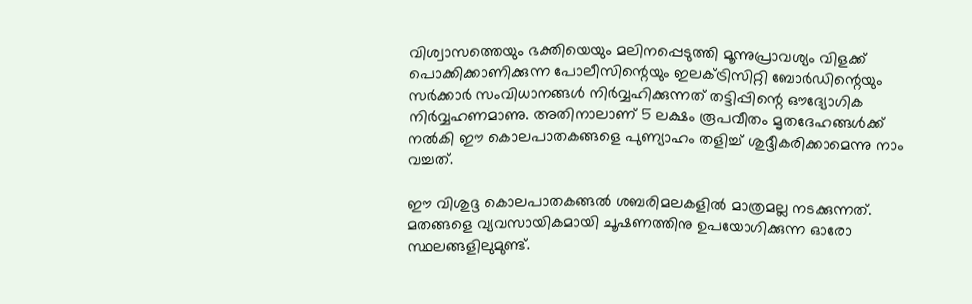വിശ്വാസത്തെയും ഭക്തിയെയും മലിനപ്പെടുത്തി മൂന്നുപ്രാവശ്യം വിളക്ക്‌ പൊക്കിക്കാണിക്കുന്ന പോലീസിന്റെയും ഇലക്ട്രിസിറ്റി ബോര്‍ഡിന്റെയും സര്‍ക്കാര്‍ സംവിധാനങ്ങള്‍ നിര്‍വ്വഹിക്കുന്നത്‌ തട്ടിപ്പിന്റെ ഔദ്യോഗിക നിര്‍വ്വഹണമാണു. അതിനാലാണ്‌ 5 ലക്ഷം രൂപവീതം മൃതദേഹങ്ങള്‍ക്ക്‌ നല്‍കി ഈ കൊലപാതകങ്ങളെ പുണ്യാഹം തളിച്ച്‌ ശുദ്ദീകരിക്കാമെന്നു നാം വച്ചത്‌.

ഈ വിശുദ്ദ കൊലപാതകങ്ങല്‍ ശബരിമലകളില്‍ മാത്രമല്ല നടക്കുന്നത്‌. മതങ്ങളെ വ്യവസായികമായി ചൂഷണത്തിനു ഉപയോഗിക്കുന്ന ഓരോ സ്ഥലങ്ങളിലുമുണ്ട്.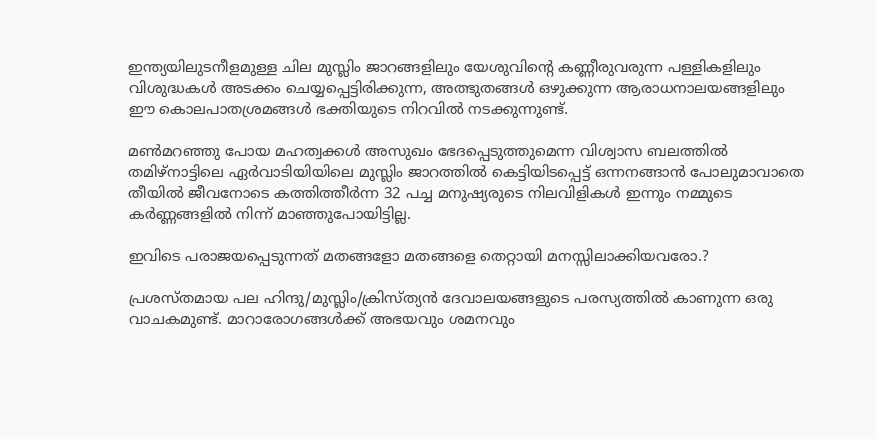ഇന്ത്യയിലുടനീളമുള്ള ചില മുസ്ലിം ജാറങ്ങളിലും യേശുവിന്റെ കണ്ണീരുവരുന്ന പള്ളികളിലും വിശുദ്ധകള്‍ അടക്കം ചെയ്യപ്പെട്ടിരിക്കുന്ന, അത്ഭുതങ്ങള്‍ ഒഴുക്കുന്ന ആരാധനാലയങ്ങളിലും ഈ കൊലപാതശ്രമങ്ങള്‍ ഭക്തിയുടെ നിറവില്‍ നടക്കുന്നുണ്ട്‌.

മണ്‍മറഞ്ഞു പോയ മഹത്വക്കള്‍ അസുഖം ഭേദപ്പെടുത്തുമെന്ന വിശ്വാസ ബലത്തില്‍ തമിഴ്നാട്ടിലെ ഏര്‍വാടിയിയിലെ മുസ്ലിം ജാറത്തില്‍ കെട്ടിയിടപ്പെട്ട്‌ ഒന്നനങ്ങാന്‍ പോലുമാവാതെ തീയില്‍ ജീവനോടെ കത്തിത്തീര്‍ന്ന 32 പച്ച മനുഷ്യരുടെ നിലവിളികള്‍ ഇന്നും നമ്മുടെ കര്‍ണ്ണങ്ങളില്‍ നിന്ന്‌ മാഞ്ഞുപോയിട്ടില്ല.

ഇവിടെ പരാജയപ്പെടുന്നത് മതങ്ങളോ മതങ്ങളെ തെറ്റായി മനസ്സിലാക്കിയവരോ.?

പ്രശസ്തമായ പല ഹിന്ദു/മുസ്ലിം/ക്രിസ്ത്യന്‍ ദേവാലയങ്ങളുടെ പരസ്യത്തില്‍ കാണുന്ന ഒരു വാചകമുണ്ട്. മാറാരോഗങ്ങള്‍ക്ക് അഭയവും ശമനവും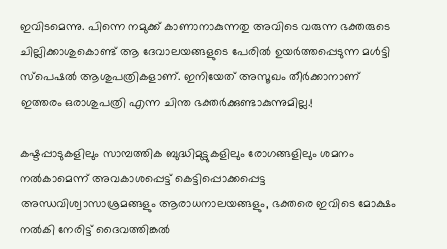ഇവിടമെന്നു. പിന്നെ നമുക്ക് കാണാനാകുന്നതു അവിടെ വരുന്ന ഭക്തരുടെ ചില്ലിക്കാശുകൊണ്ട് ആ ദേവാലയങ്ങളുടെ പേരില്‍ ഉയര്‍ത്തപ്പെടുന്ന മള്‍ട്ടി സ്പെഷല്‍ ആശുപത്രികളാണ്. ഇനിയേത് അസൂഖം തീര്‍ക്കാനാണ് ഇത്തരം ഒരാശുപത്രി എന്ന ചിന്ത ഭക്തര്‍ക്കുണ്ടാകുന്നുമില്ല.!

കഷ്ടപ്പാടുകളിലും സാമ്പത്തിക ബുദ്ധിമുട്ടുകളിലും രോഗങ്ങളിലും ശമനം നല്‍കാമെന്ന്‌ അവകാശപ്പെട്ട്‌ കെട്ടിപ്പൊക്കപ്പെട്ട അന്ധവിശ്വാസാശ്രമങ്ങളും ആരാധനാലയങ്ങളും, ഭക്തരെ ഇവിടെ മോക്ഷം നല്‍കി നേരിട്ട്‌ ദൈവത്തിങ്കല്‍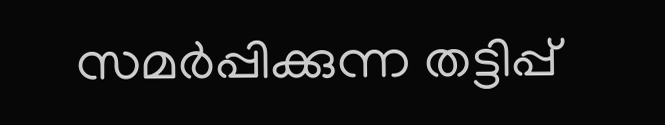സമര്‍പ്പിക്കുന്ന തട്ടിപ്പ്‌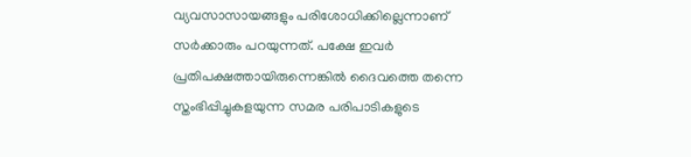വ്യവസാസായങ്ങളും പരിശോധിക്കില്ലെന്നാണ്‌ സര്‍ക്കാരും പറയുന്നത്‌. പക്ഷേ ഇവര്‍ പ്രതിപക്ഷത്തായിരുന്നെങ്കില്‍ ദൈവത്തെ തന്നെ സ്തംഭിപ്പിച്ചുകളയുന്ന സമര പരിപാടികളുടെ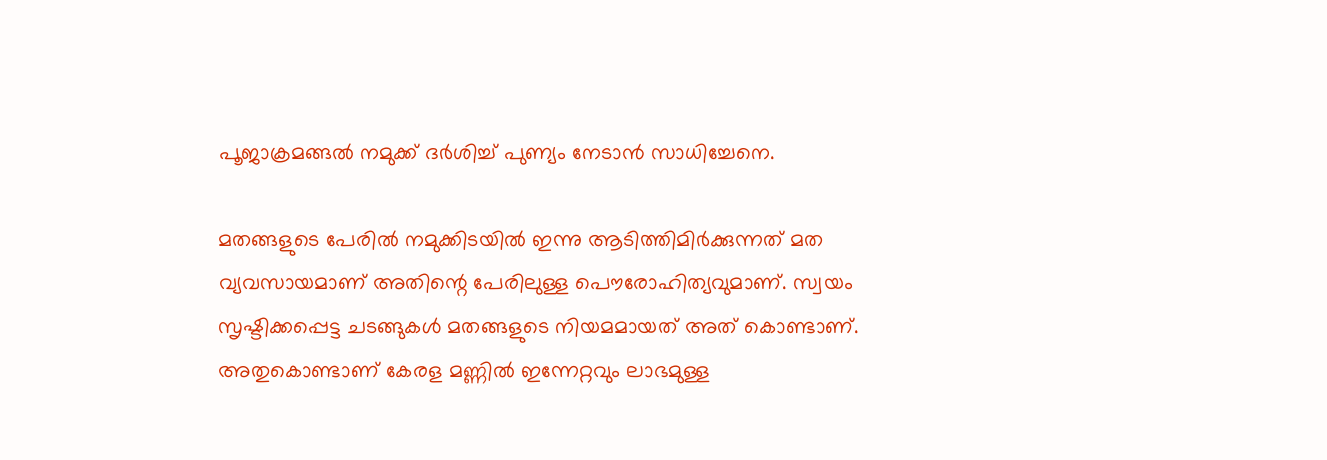പൂജാക്രമങ്ങല്‍ നമുക്ക്‌ ദര്‍ശിച്ച്‌ പുണ്യം നേടാന്‍ സാധിച്ചേനെ.

മതങ്ങളുടെ പേരില്‍ നമുക്കിടയില്‍ ഇന്നു ആടിത്തിമിര്‍ക്കുന്നത് മത വ്യവസായമാണ്‌ അതിന്റെ പേരിലുള്ള പൌരോഹിത്യവുമാണ്. സ്വയം സൃഷ്ടിക്കപ്പെട്ട ചടങ്ങുകള്‍ മതങ്ങളുടെ നിയമമായത് അത് കൊണ്ടാണ്. അതുകൊണ്ടാണ് കേരള മണ്ണില്‍ ഇന്നേറ്റവും ലാഭമുള്ള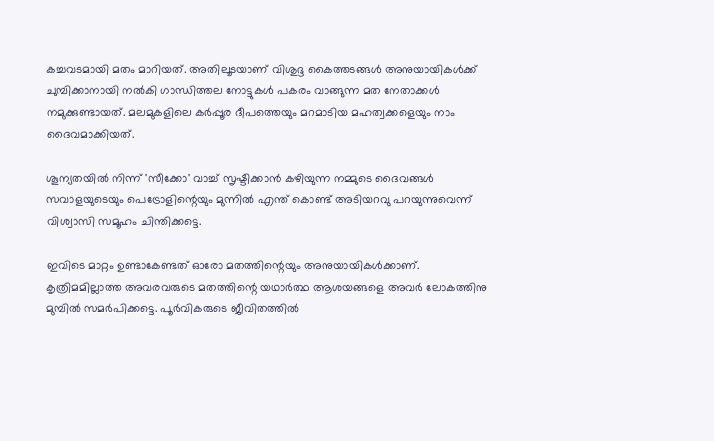കച്ചവടമായി മതം മാറിയത്. അതിലൂടയാണ് വിശുദ്ദ കൈത്തടങ്ങള്‍ അനുയായികള്‍ക്ക് ചുമ്പിക്കാനായി നല്‍കി ഗാന്ധിത്തല നോട്ടുകള്‍ പകരം വാങ്ങുന്ന മത നേതാക്കള്‍ നമുക്കുണ്ടായത്. മലമുകളിലെ കര്‍പ്പൂര ദീപത്തെയും മറമാടിയ മഹത്വക്കളെയും നാം ദൈവമാക്കിയത്.

ശൂന്യതയില്‍ നിന്ന് 'സീക്കോ' വാച്ച് സൃഷ്ടിക്കാന്‍ കഴിയുന്ന നമ്മുടെ ദൈവങ്ങള്‍ സവാളയുടെയും പെട്രോളിന്റെയും മുന്നില്‍ എന്ത് കൊണ്ട് അടിയറവു പറയുന്നുവെന്ന് വിശ്വാസി സമൂഹം ചിന്തിക്കട്ടെ.

ഇവിടെ മാറ്റം ഉണ്ടാകേണ്ടത് ഓരോ മതത്തിന്റെയും അനുയായികള്‍ക്കാണ്. കൃത്രിമമില്ലാത്ത അവരവരുടെ മതത്തിന്റെ യഥാര്‍ത്ഥ ആശയങ്ങളെ അവര്‍ ലോകത്തിനു മുമ്പില്‍ സമര്‍പിക്കട്ടെ. പൂര്‍വികരുടെ ജീവിതത്തില്‍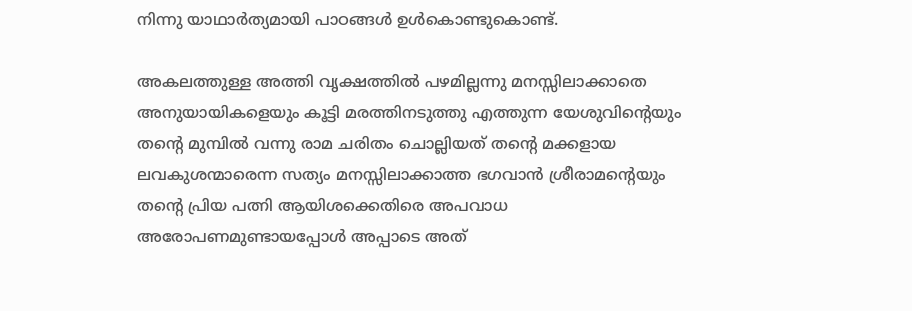നിന്നു യാഥാര്‍ത്യമായി പാഠങ്ങള്‍ ഉള്‍കൊണ്ടുകൊണ്ട്.

അകലത്തുള്ള അത്തി വൃക്ഷത്തില്‍ പഴമില്ലന്നു മനസ്സിലാക്കാതെ അനുയായികളെയും കൂട്ടി മരത്തിനടുത്തു എത്തുന്ന യേശു‌വിന്റെയും തന്റെ മുമ്പില്‍ വന്നു രാമ ചരിതം ചൊല്ലിയത് തന്റെ മക്കളായ ലവകുശന്മാരെന്ന സത്യം മനസ്സിലാക്കാത്ത ഭഗവാന്‍ ശ്രീരാമന്റെയും തന്റെ പ്രിയ പത്നി ആയിശക്കെതിരെ അപവാധ അരോപണമുണ്ടായപ്പോള്‍ അപ്പാടെ അത്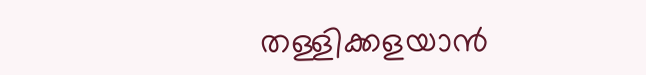തള്ളിക്കളയാന്‍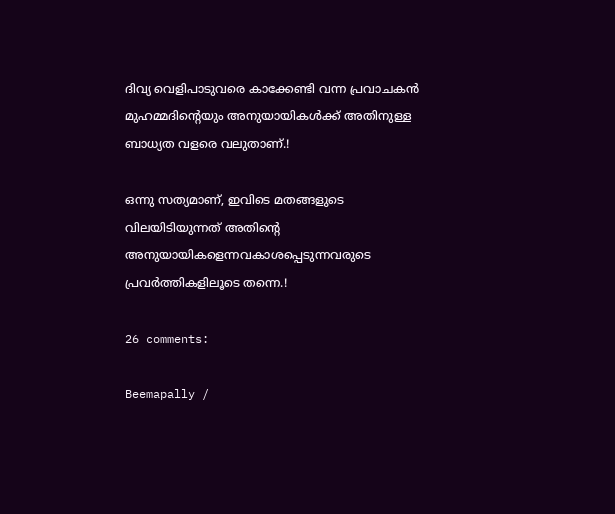ദിവ്യ വെളിപാടുവരെ കാക്കേണ്ടി വന്ന പ്രവാചകന്‍ മുഹമ്മദിന്റെയും അനുയായികള്‍ക്ക് അതിനുള്ള ബാധ്യത വളരെ വലുതാണ്‌.!

ഒന്നു സത്യമാണ്, ഇവിടെ മതങ്ങളുടെ വിലയിടിയുന്നത് അതിന്റെ അനുയായികളെന്നവകാശപ്പെടുന്നവരുടെ പ്രവര്‍ത്തികളിലൂടെ തന്നെ.!

26 comments:

Beemapally /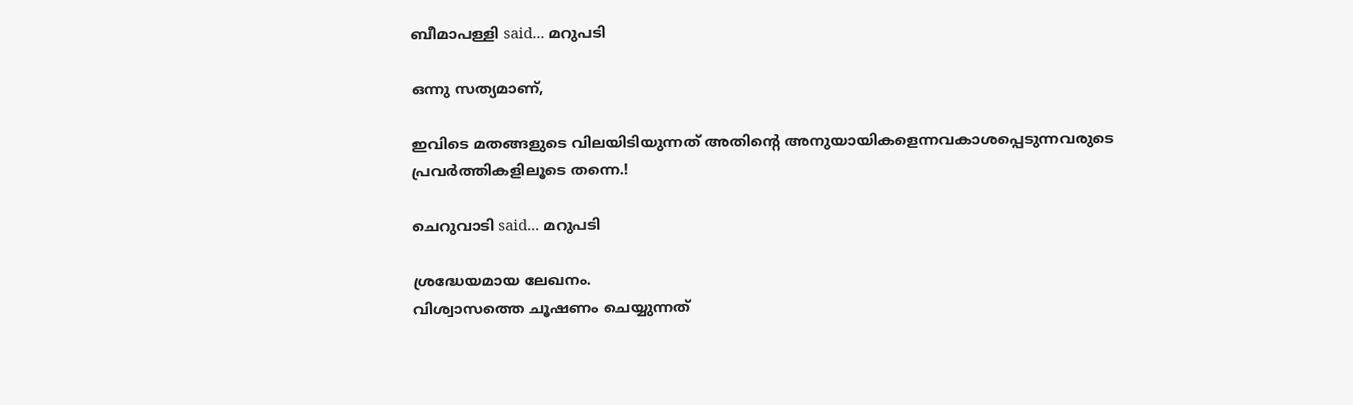ബീമാപള്ളി said... മറുപടി

ഒന്നു സത്യമാണ്,

ഇവിടെ മതങ്ങളുടെ വിലയിടിയുന്നത് അതിന്റെ അനുയായികളെന്നവകാശപ്പെടുന്നവരുടെ പ്രവര്‍ത്തികളിലൂടെ തന്നെ.!

ചെറുവാടി said... മറുപടി

ശ്രദ്ധേയമായ ലേഖനം.
വിശ്വാസത്തെ ചൂഷണം ചെയ്യുന്നത്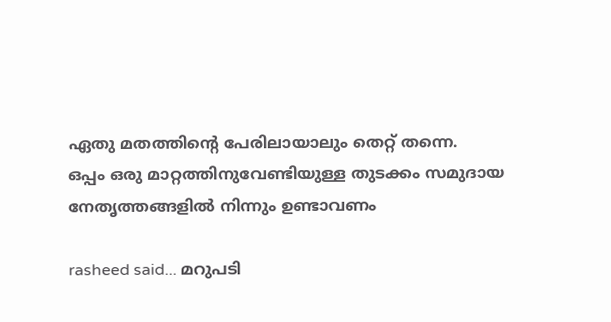ഏതു മതത്തിന്റെ പേരിലായാലും തെറ്റ് തന്നെ.
ഒപ്പം ഒരു മാറ്റത്തിനുവേണ്ടിയുള്ള തുടക്കം സമുദായ നേതൃത്തങ്ങളില്‍ നിന്നും ഉണ്ടാവണം

rasheed said... മറുപടി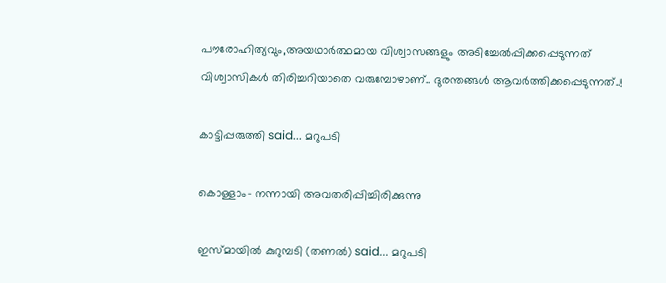പൗരോഹിത്യവും,അയഥാര്‍ത്ഥമായ വിശ്വാസങ്ങളും അടിച്ചേല്‍പ്പിക്കപ്പെടുന്നത് വിശ്വാസികള്‍ തിരിച്ചറിയാതെ വരുമ്പോഴാണ്.. ദുരന്തങ്ങള്‍ ആവര്‍ത്തിക്കപ്പെടുന്നത്..!

കാട്ടിപ്പരുത്തി said... മറുപടി

കൊള്ളാം- നന്നായി അവതരിപ്പിച്ചിരിക്കുന്നു

ഇസ്മായില്‍ കുറുമ്പടി (തണല്‍) said... മറുപടി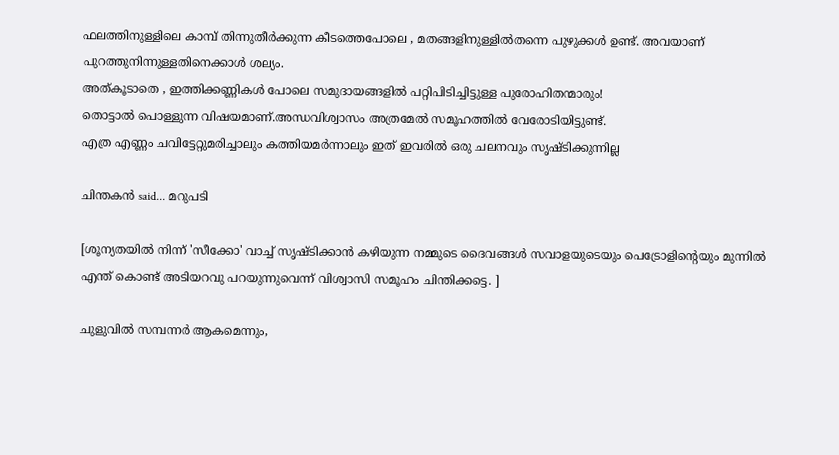ഫലത്തിനുള്ളിലെ കാമ്പ് തിന്നുതീര്‍ക്കുന്ന കീടത്തെപോലെ , മതങ്ങളിനുള്ളില്‍തന്നെ പുഴുക്കള്‍ ഉണ്ട്. അവയാണ് പുറത്തുനിന്നുള്ളതിനെക്കാള്‍ ശല്യം.
അത്കൂടാതെ , ഇത്തിക്കണ്ണികള്‍ പോലെ സമുദായങ്ങളില്‍ പറ്റിപിടിച്ചിട്ടുള്ള പുരോഹിതന്മാരും!
തൊട്ടാല്‍ പൊള്ളുന്ന വിഷയമാണ്.അന്ധവിശ്വാസം അത്രമേല്‍ സമൂഹത്തില്‍ വേരോടിയിട്ടുണ്ട്.
എത്ര എണ്ണം ചവിട്ടേറ്റുമരിച്ചാലും കത്തിയമര്‍ന്നാലും ഇത് ഇവരില്‍ ഒരു ചലനവും സൃഷ്ടിക്കുന്നില്ല

ചിന്തകന്‍ said... മറുപടി

[ശൂന്യതയില്‍ നിന്ന് 'സീക്കോ' വാച്ച് സൃഷ്ടിക്കാന്‍ കഴിയുന്ന നമ്മുടെ ദൈവങ്ങള്‍ സവാളയുടെയും പെട്രോളിന്റെയും മുന്നില്‍ എന്ത് കൊണ്ട് അടിയറവു പറയുന്നുവെന്ന് വിശ്വാസി സമൂഹം ചിന്തിക്കട്ടെ. ]

ചുളുവില്‍ സമ്പന്നര്‍ ആകമെന്നും,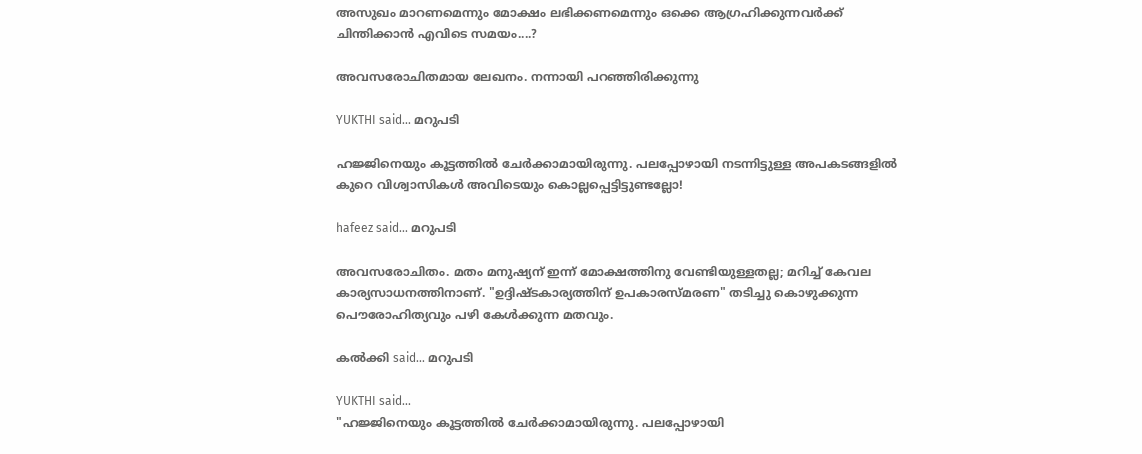അസുഖം മാറണമെന്നും മോക്ഷം ലഭിക്കണമെന്നും ഒക്കെ ആഗ്രഹിക്കുന്നവര്‍ക്ക് ചിന്തിക്കാന്‍ എവിടെ സമയം....?

അവസരോചിതമായ ലേഖനം. നന്നായി പറഞ്ഞിരിക്കുന്നു

YUKTHI said... മറുപടി

ഹജ്ജിനെയും കൂട്ടത്തില്‍ ചേര്‍ക്കാമായിരുന്നു. പലപ്പോഴായി നടന്നിട്ടുള്ള അപകടങ്ങളില്‍ കുറെ വിശ്വാസികള്‍ അവിടെയും കൊല്ലപ്പെട്ടിട്ടുണ്ടല്ലോ!

hafeez said... മറുപടി

അവസരോചിതം. മതം മനുഷ്യന് ഇന്ന് മോക്ഷത്തിനു വേണ്ടിയുള്ളതല്ല; മറിച്ച് കേവല കാര്യസാധനത്തിനാണ്. "ഉദ്ദിഷ്ടകാര്യത്തിന് ഉപകാരസ്മരണ" തടിച്ചു കൊഴുക്കുന്ന പൌരോഹിത്യവും പഴി കേള്‍ക്കുന്ന മതവും.

കല്‍ക്കി said... മറുപടി

YUKTHI said...
"ഹജ്ജിനെയും കൂട്ടത്തില്‍ ചേര്‍ക്കാമായിരുന്നു. പലപ്പോഴായി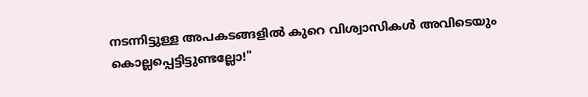നടന്നിട്ടുള്ള അപകടങ്ങളില്‍ കുറെ വിശ്വാസികള്‍ അവിടെയും കൊല്ലപ്പെട്ടിട്ടുണ്ടല്ലോ!"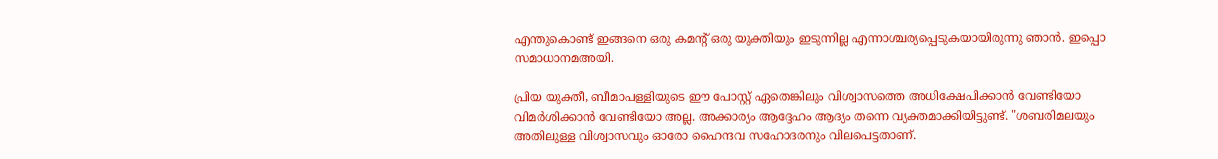എന്തുകൊണ്ട് ഇങ്ങനെ ഒരു കമന്‍റ് ഒരു യുക്തിയും ഇടുന്നില്ല എന്നാശ്ചര്യപ്പെടുകയായിരുന്നു ഞാന്‍. ഇപ്പൊ സമാധാനമഅയി.

പ്രിയ യുക്തീ, ബീമാപള്ളിയുടെ ഈ പോസ്റ്റ് ഏതെങ്കിലും വിശ്വാസത്തെ അധിക്ഷേപിക്കാന്‍ വേണ്ടിയോ വിമര്‍ശിക്കാന്‍ വേണ്ടിയോ അല്ല. അക്കാര്യം ആദ്ദേഹം ആദ്യം തന്നെ വ്യക്തമാക്കിയിട്ടുണ്ട്. "ശബരിമലയും അതിലുള്ള വിശ്വാസവും ഓരോ ഹൈന്ദവ സഹോദരനും വിലപെട്ടതാണ്.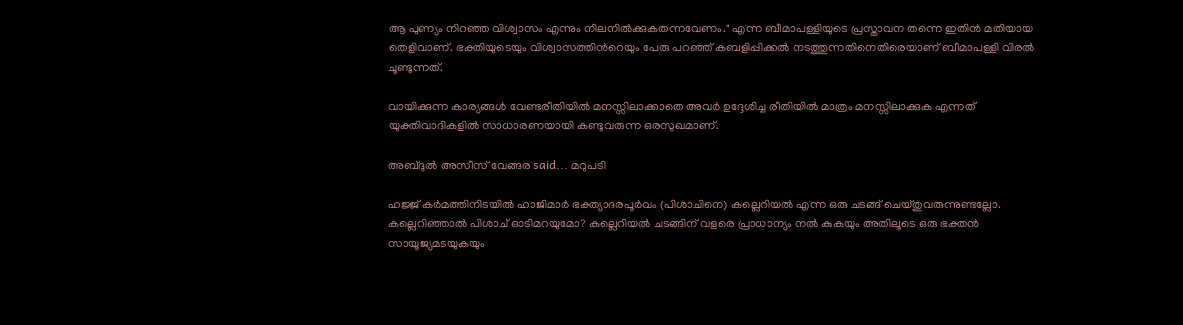ആ പുണ്യം നിറഞ്ഞ വിശ്വാസം എന്നും നിലനില്‍ക്കുകതന്നവേണം." എന്ന ബീമാപള്ളിയുടെ പ്രസ്താവന തന്നെ ഇതിന്‍ മതിയായ തെളിവാണ്. ഭക്തിയുടെയും വിശ്വാസത്തിന്‍റെയും പേരു പറഞ്ഞ് കബളിപ്പിക്കല്‍ നടത്തുന്നതിനെതിരെയാണ് ബീമാപള്ളി വിരല്‍ ചൂണ്ടുന്നത്.

വായിക്കുന്ന കാര്യങ്ങള്‍ വേണ്ടരീതിയില്‍ മനസ്സിലാക്കാതെ അവര്‍ ഉദ്ദേശിച്ച രീതിയില്‍ മാത്രം മനസ്സിലാക്കുക എന്നത് യുക്തിവാദികളില്‍ സാധാരണയായി കണ്ടുവരുന്ന ഒരസുഖമാണ്.

അബ്ദുല്‍ അസീസ് വേങ്ങര said... മറുപടി

ഹജ്ജ് കർമത്തിനിടയിൽ ഹാജിമാർ ഭക്ത്യാദരപൂർവം (പിശാചിനെ) കല്ലെറിയൽ എന്ന ഒരു ചടങ്ങ് ചെയ്തുവരുന്നുണ്ടല്ലോ. കല്ലെറിഞ്ഞാൽ പിശാച് ഓടിമറയുമോ? കല്ലെറിയൽ ചടങ്ങിന് വളരെ പ്രാധാന്യം നൽ കുകയും അതിലൂടെ ഒരു ഭക്തൻ സായൂജ്യമടയുകയും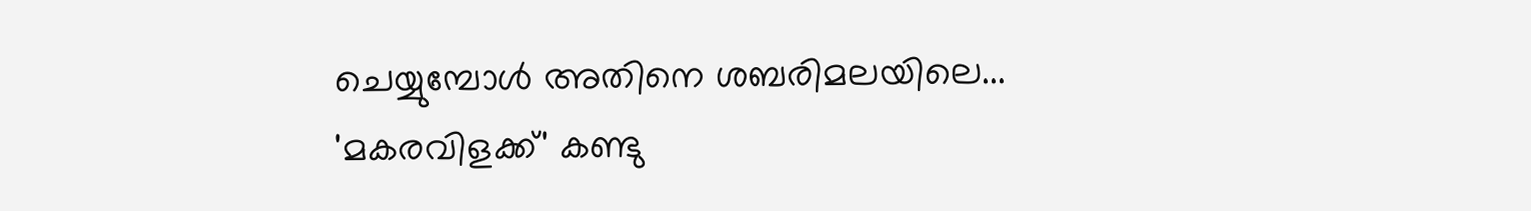ചെയ്യുമ്പോൾ അതിനെ ശബരിമലയിലെ... 'മകരവിളക്ക്' കണ്ടു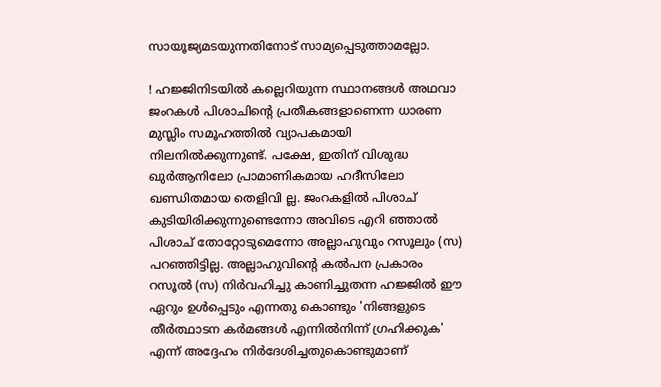സായൂജ്യമടയുന്നതിനോട് സാമ്യപ്പെടുത്താമല്ലോ.

! ഹജ്ജിനിടയിൽ കല്ലെറിയുന്ന സ്ഥാനങ്ങൾ അഥവാ ജംറകൾ പിശാചിന്റെ പ്രതീകങ്ങളാണെന്ന ധാരണ മുസ്ലിം സമൂഹത്തിൽ വ്യാപകമായി നിലനിൽക്കുന്നുണ്ട്. പക്ഷേ, ഇതിന് വിശുദ്ധ ഖുർആനിലോ പ്രാമാണികമായ ഹദീസിലോ ഖണ്ഡിതമായ തെളിവി ല്ല. ജംറകളിൽ പിശാച് കുടിയിരിക്കുന്നുണ്ടെന്നോ അവിടെ എറി ഞ്ഞാൽ പിശാച് തോറ്റോടുമെന്നോ അല്ലാഹുവും റസൂലും (സ) പറഞ്ഞിട്ടില്ല. അല്ലാഹുവിന്റെ കൽപന പ്രകാരം റസൂൽ (സ) നിർവഹിച്ചു കാണിച്ചുതന്ന ഹജ്ജിൽ ഈ ഏറും ഉൾപ്പെടും എന്നതു കൊണ്ടും 'നിങ്ങളുടെ തീർത്ഥാടന കർമങ്ങൾ എന്നിൽനിന്ന് ഗ്രഹിക്കുക' എന്ന് അദ്ദേഹം നിർദേശിച്ചതുകൊണ്ടുമാണ്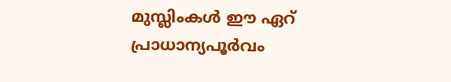മുസ്ലിംകൾ ഈ ഏറ് പ്രാധാന്യപൂർവം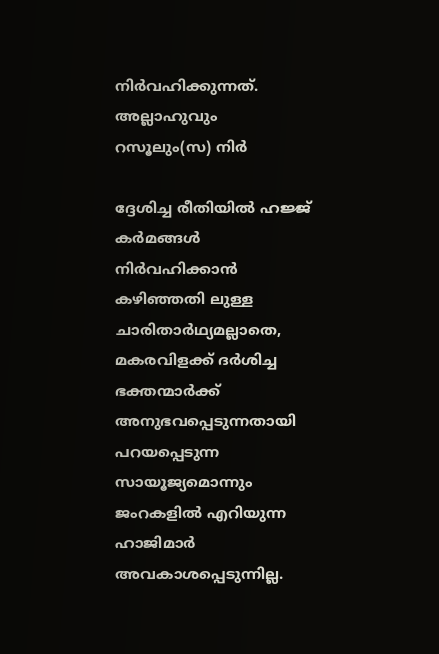നിർവഹിക്കുന്നത്. അല്ലാഹുവും റസൂലും(സ) നിർ

ദ്ദേശിച്ച രീതിയിൽ ഹജ്ജ് കർമങ്ങൾ നിർവഹിക്കാൻ കഴിഞ്ഞതി ലുള്ള ചാരിതാർഥ്യമല്ലാതെ, മകരവിളക്ക് ദർശിച്ച ഭക്തന്മാർക്ക് അനുഭവപ്പെടുന്നതായി പറയപ്പെടുന്ന സായൂജ്യമൊന്നും ജംറകളിൽ എറിയുന്ന ഹാജിമാർ അവകാശപ്പെടുന്നില്ല.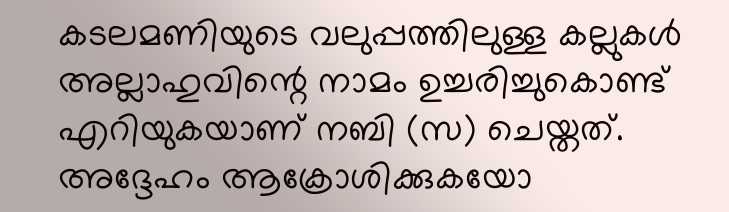കടലമണിയുടെ വലുപ്പത്തിലുള്ള കല്ലുകൾ അല്ലാഹുവിന്റെ നാമം ഉച്ചരിച്ചുകൊണ്ട് എറിയുകയാണ് നബി (സ) ചെയ്തത്. അദ്ദേഹം ആക്രോശിക്കുകയോ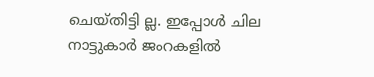ചെയ്തിട്ടി ല്ല. ഇപ്പോൾ ചില നാട്ടുകാർ ജംറകളിൽ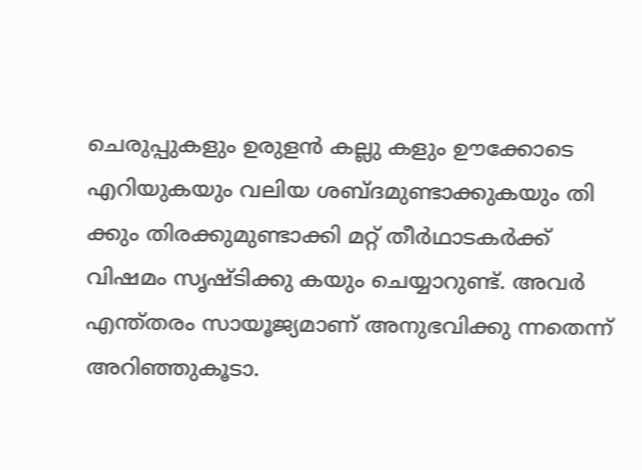ചെരുപ്പുകളും ഉരുളൻ കല്ലു കളും ഊക്കോടെ എറിയുകയും വലിയ ശബ്ദമുണ്ടാക്കുകയും തി ക്കും തിരക്കുമുണ്ടാക്കി മറ്റ് തീർഥാടകർക്ക് വിഷമം സൃഷ്ടിക്കു കയും ചെയ്യാറുണ്ട്. അവർ എന്ത്തരം സായൂജ്യമാണ് അനുഭവിക്കു ന്നതെന്ന് അറിഞ്ഞുകൂടാ.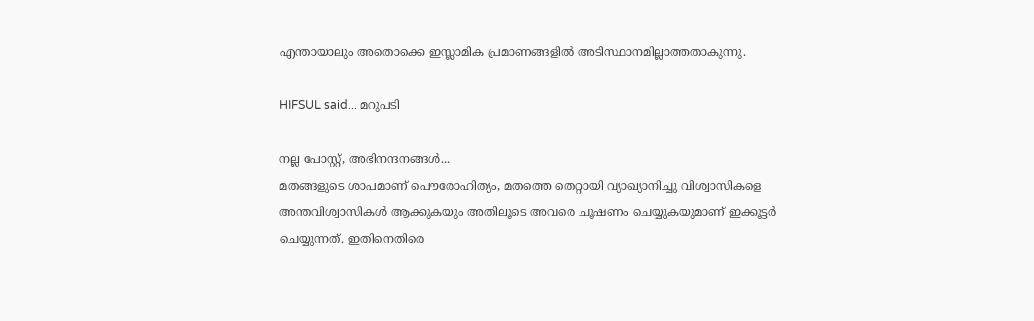എന്തായാലും അതൊക്കെ ഇസ്ലാമിക പ്രമാണങ്ങളിൽ അടിസ്ഥാനമില്ലാത്തതാകുന്നു.

HIFSUL said... മറുപടി

നല്ല പോസ്റ്റ്‌, അഭിനന്ദനങ്ങള്‍...
മതങ്ങളുടെ ശാപമാണ് പൌരോഹിത്യം, മതത്തെ തെറ്റായി വ്യാഖ്യാനിച്ചു വിശ്വാസികളെ അന്തവിശ്വാസികള്‍ ആക്കുകയും അതിലൂടെ അവരെ ചൂഷണം ചെയ്യുകയുമാണ് ഇക്കൂട്ടര്‍ ചെയ്യുന്നത്. ഇതിനെതിരെ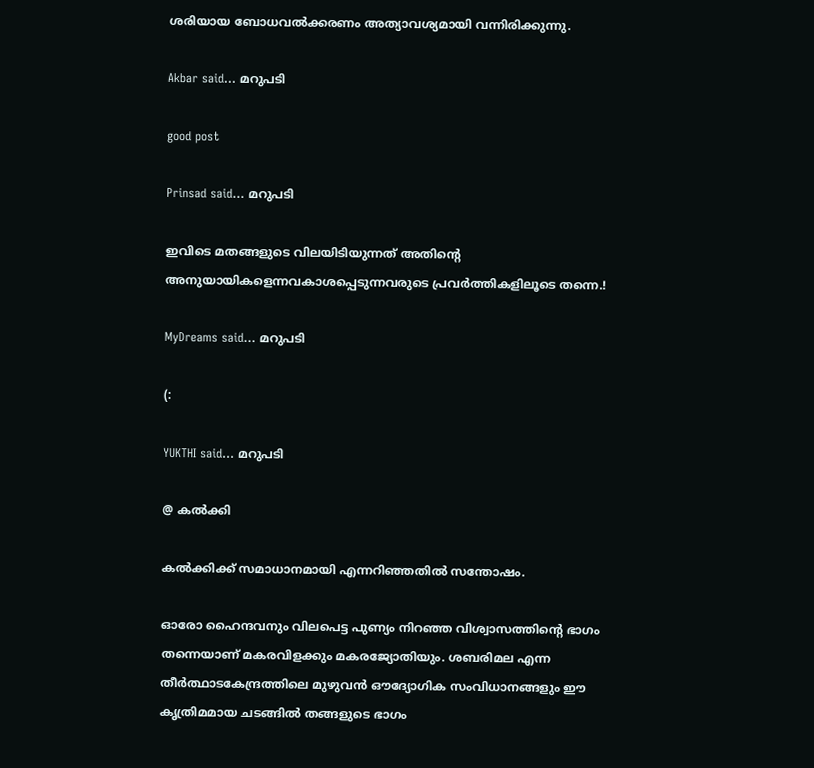ശരിയായ ബോധവല്‍ക്കരണം അത്യാവശ്യമായി വന്നിരിക്കുന്നു.

Akbar said... മറുപടി

good post

Prinsad said... മറുപടി

ഇവിടെ മതങ്ങളുടെ വിലയിടിയുന്നത് അതിന്റെ അനുയായികളെന്നവകാശപ്പെടുന്നവരുടെ പ്രവര്‍ത്തികളിലൂടെ തന്നെ.!

MyDreams said... മറുപടി

(:

YUKTHI said... മറുപടി

@ കല്‍ക്കി

കല്‍ക്കിക്ക് സമാധാനമായി എന്നറിഞ്ഞതില്‍ സന്തോഷം.

ഓരോ ഹൈന്ദവനും വിലപെട്ട പുണ്യം നിറഞ്ഞ വിശ്വാസത്തിന്റെ ഭാഗം തന്നെയാണ് മകരവിളക്കും മകരജ്യോതിയും. ശബരിമല എന്ന തീര്‍ത്ഥാടകേന്ദ്രത്തിലെ മുഴുവന്‍ ഔദ്യോഗിക സംവിധാനങ്ങളും ഈ കൃത്രിമമായ ചടങ്ങില്‍ തങ്ങളുടെ ഭാഗം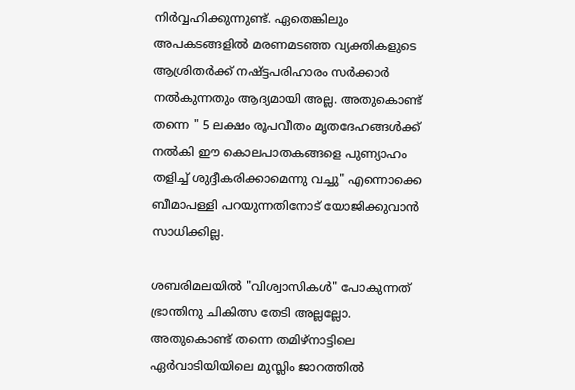നിര്‍വ്വഹിക്കുന്നുണ്ട്. ഏതെങ്കിലും അപകടങ്ങളില്‍ മരണമടഞ്ഞ വ്യക്തികളുടെ ആശ്രിതര്‍ക്ക് നഷ്ട്ടപരിഹാരം സര്‍ക്കാര്‍ നല്‍കുന്നതും ആദ്യമായി അല്ല. അതുകൊണ്ട് തന്നെ " 5 ലക്ഷം രൂപവീതം മൃതദേഹങ്ങള്‍ക്ക്‌ നല്‍കി ഈ കൊലപാതകങ്ങളെ പുണ്യാഹം തളിച്ച്‌ ശുദ്ദീകരിക്കാമെന്നു വച്ചു" എന്നൊക്കെ ബീമാപള്ളി പറയുന്നതിനോട് യോജിക്കുവാന്‍ സാധിക്കില്ല.

ശബരിമലയില്‍ "വിശ്വാസികള്‍" പോകുന്നത് ഭ്രാന്തിനു ചികിത്സ തേടി അല്ലല്ലോ. അതുകൊണ്ട് തന്നെ തമിഴ്നാട്ടിലെ ഏര്‍വാടിയിയിലെ മുസ്ലിം ജാറത്തില്‍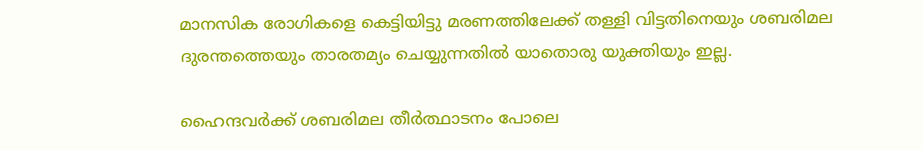മാനസിക രോഗികളെ കെട്ടിയിട്ടു മരണത്തിലേക്ക് തള്ളി വിട്ടതിനെയും ശബരിമല ദുരന്തത്തെയും താരതമ്യം ചെയ്യുന്നതില്‍ യാതൊരു യുക്തിയും ഇല്ല.

ഹൈന്ദവര്‍ക്ക് ശബരിമല തീര്‍ത്ഥാടനം പോലെ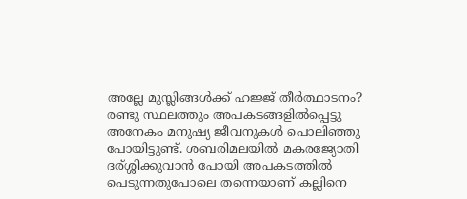അല്ലേ മുസ്ലിങ്ങള്‍ക്ക്‌ ഹജ്ജ് തീര്‍ത്ഥാടനം? രണ്ടു സ്ഥലത്തും അപകടങ്ങളില്‍പ്പെട്ടു അനേകം മനുഷ്യ ജീവനുകള്‍ പൊലിഞ്ഞു പോയിട്ടുണ്ട്. ശബരിമലയില്‍ മകരജ്യോതി ദര്ശ്ശിക്കുവാന്‍ പോയി അപകടത്തില്‍ പെടുന്നതുപോലെ തന്നെയാണ് കല്ലിനെ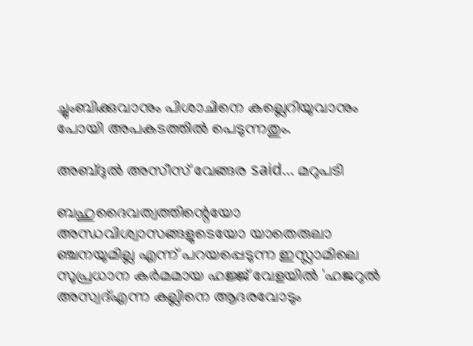ച്ചുംബിക്കുവാനും പിശാചിനെ കല്ലെറിയുവാനും പോയി അപകടത്തില്‍ പെടുന്നതും.

അബ്ദുല്‍ അസീസ് വേങ്ങര said... മറുപടി

ബഹുദൈവത്വത്തിന്റെയോ അന്ധവിശ്വാസങ്ങളുടെയോ യാതെരുലാ ഞ്ചനയുമില്ല എന്ന് പറയപ്പെടുന്ന ഇസ്ലാമിലെ സുപ്രധാന കർമമായ ഹജ്ജ് വേളയിൽ 'ഹജറുൽ അസ്വദ്എന്ന കല്ലിനെ ആദരവോടും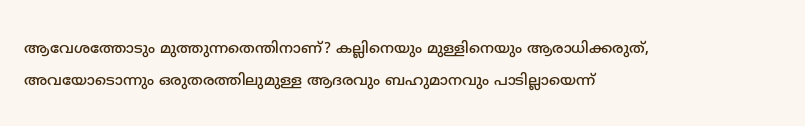ആവേശത്തോടും മുത്തുന്നതെന്തിനാണ്? കല്ലിനെയും മുള്ളിനെയും ആരാധിക്കരുത്, അവയോടൊന്നും ഒരുതരത്തിലുമുള്ള ആദരവും ബഹുമാനവും പാടില്ലായെന്ന്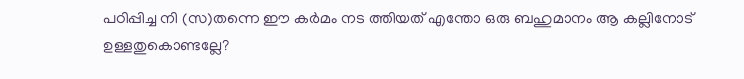പഠിപ്പിച്ച നി (സ)തന്നെ ഈ കർമം നട ത്തിയത് എന്തോ ഒരു ബഹുമാനം ആ കല്ലിനോട് ഉള്ളതുകൊണ്ടല്ലേ?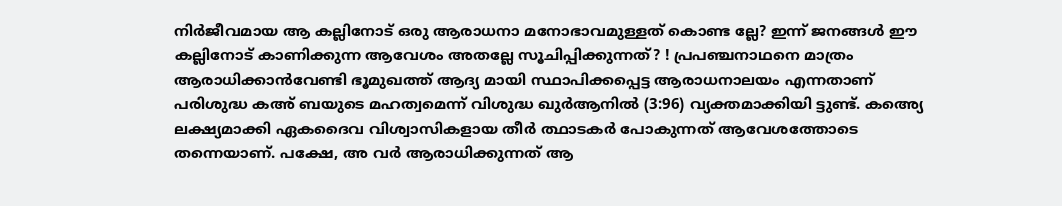നിർജീവമായ ആ കല്ലിനോട് ഒരു ആരാധനാ മനോഭാവമുള്ളത് കൊണ്ട ല്ലേ? ഇന്ന് ജനങ്ങൾ ഈ കല്ലിനോട് കാണിക്കുന്ന ആവേശം അതല്ലേ സൂചിപ്പിക്കുന്നത്? ! പ്രപഞ്ചനാഥനെ മാത്രം ആരാധിക്കാൻവേണ്ടി ഭൂമുഖത്ത് ആദ്യ മായി സ്ഥാപിക്കപ്പെട്ട ആരാധനാലയം എന്നതാണ് പരിശുദ്ധ കഅ് ബയുടെ മഹത്വമെന്ന് വിശുദ്ധ ഖുർആനിൽ (3:96) വ്യക്തമാക്കിയി ട്ടുണ്ട്. കഅ്യെ ലക്ഷ്യമാക്കി ഏകദൈവ വിശ്വാസികളായ തീർ ത്ഥാടകർ പോകുന്നത് ആവേശത്തോടെ തന്നെയാണ്. പക്ഷേ, അ വർ ആരാധിക്കുന്നത് ആ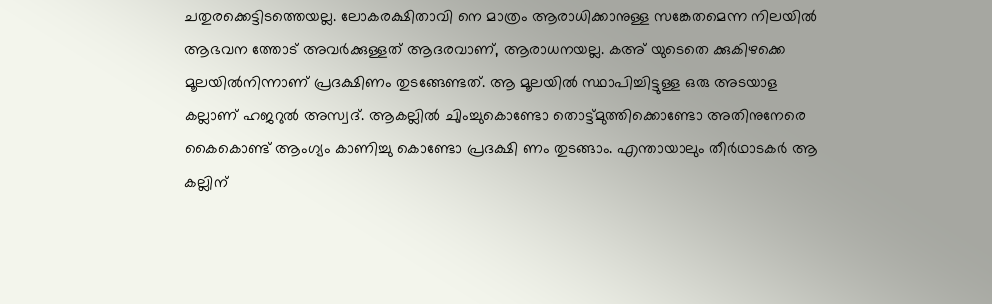ചതുരക്കെട്ടിടത്തെയല്ല. ലോകരക്ഷിതാവി നെ മാത്രം ആരാധിക്കാനുള്ള സങ്കേതമെന്ന നിലയിൽ ആഭവന ത്തോട് അവർക്കുള്ളത് ആദരവാണ്, ആരാധനയല്ല. കഅ് യുടെതെ ക്കുകിഴക്കെ മൂലയിൽനിന്നാണ് പ്രദക്ഷിണം തുടങ്ങേണ്ടത്. ആ മൂലയിൽ സ്ഥാപിച്ചിട്ടുള്ള ഒരു അടയാള കല്ലാണ് ഹജറുൽ അസ്വദ്. ആകല്ലിൽ ചുിംച്ചുകൊണ്ടോ തൊട്ട്മുത്തിക്കൊണ്ടോ അതിനുനേരെ കൈകൊണ്ട് ആംഗ്യം കാണിച്ചു കൊണ്ടോ പ്രദക്ഷി ണം തുടങ്ങാം. എന്തായാലും തീർഥാടകർ ആ കല്ലിന്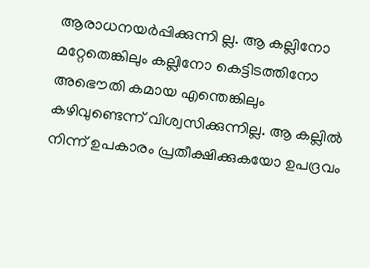ആരാധനയർപ്പിക്കുന്നി ല്ല. ആ കല്ലിനോ മറ്റേതെങ്കിലും കല്ലിനോ കെട്ടിടത്തിനോ അഭൌതി കമായ എന്തെങ്കിലും കഴിവുണ്ടെന്ന് വിശ്വസിക്കുന്നില്ല. ആ കല്ലിൽ നിന്ന് ഉപകാരം പ്രതീക്ഷിക്കുകയോ ഉപദ്രവം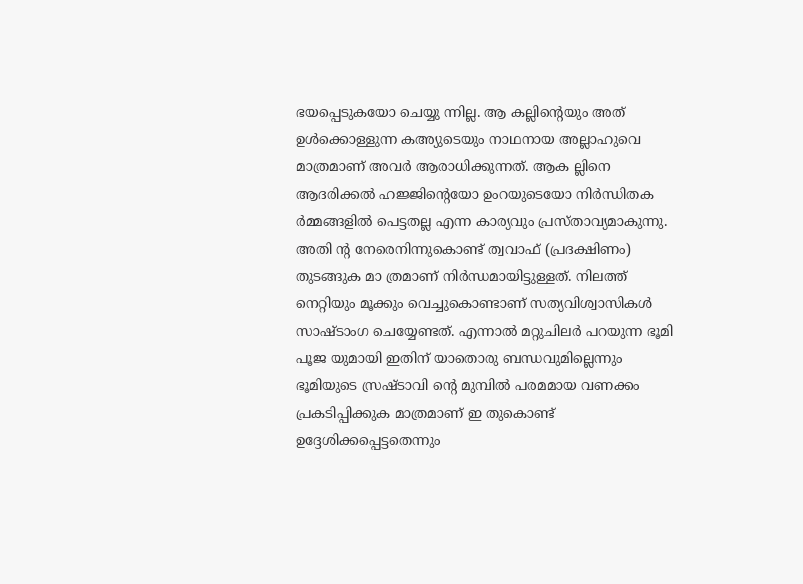ഭയപ്പെടുകയോ ചെയ്യു ന്നില്ല. ആ കല്ലിന്റെയും അത് ഉൾക്കൊള്ളുന്ന കഅ്യുടെയും നാഥനായ അല്ലാഹുവെ മാത്രമാണ് അവർ ആരാധിക്കുന്നത്. ആക ല്ലിനെ ആദരിക്കൽ ഹജ്ജിന്റെയോ ഉംറയുടെയോ നിർന്ധിതക ർമ്മങ്ങളിൽ പെട്ടതല്ല എന്ന കാര്യവും പ്രസ്താവ്യമാകുന്നു. അതി ന്റ നേരെനിന്നുകൊണ്ട് ത്വവാഫ് (പ്രദക്ഷിണം) തുടങ്ങുക മാ ത്രമാണ് നിർന്ധമായിട്ടുള്ളത്. നിലത്ത് നെറ്റിയും മൂക്കും വെച്ചുകൊണ്ടാണ് സത്യവിശ്വാസികൾ സാഷ്ടാംഗ ചെയ്യേണ്ടത്. എന്നാൽ മറ്റുചിലർ പറയുന്ന ഭൂമി പൂജ യുമായി ഇതിന് യാതൊരു ബന്ധവുമില്ലെന്നും ഭൂമിയുടെ സ്രഷ്ടാവി ന്റെ മുമ്പിൽ പരമമായ വണക്കം പ്രകടിപ്പിക്കുക മാത്രമാണ് ഇ തുകൊണ്ട് ഉദ്ദേശിക്കപ്പെട്ടതെന്നും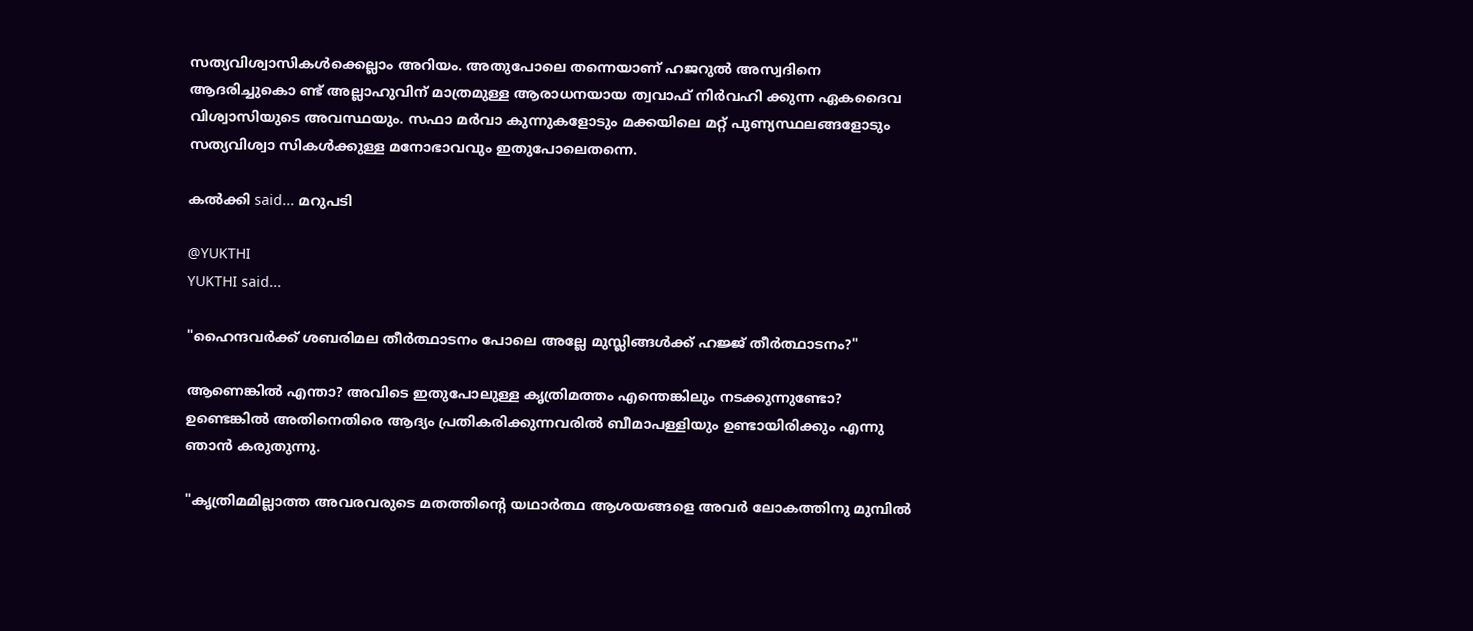സത്യവിശ്വാസികൾക്കെല്ലാം അറിയം. അതുപോലെ തന്നെയാണ് ഹജറുൽ അസ്വദിനെ ആദരിച്ചുകൊ ണ്ട് അല്ലാഹുവിന് മാത്രമുള്ള ആരാധനയായ ത്വവാഫ് നിർവഹി ക്കുന്ന ഏകദൈവ വിശ്വാസിയുടെ അവസ്ഥയും. സഫാ മർവാ കുന്നുകളോടും മക്കയിലെ മറ്റ് പുണ്യസ്ഥലങ്ങളോടും സത്യവിശ്വാ സികൾക്കുള്ള മനോഭാവവും ഇതുപോലെതന്നെ.

കല്‍ക്കി said... മറുപടി

@YUKTHI
YUKTHI said...

"ഹൈന്ദവര്‍ക്ക് ശബരിമല തീര്‍ത്ഥാടനം പോലെ അല്ലേ മുസ്ലിങ്ങള്‍ക്ക്‌ ഹജ്ജ് തീര്‍ത്ഥാടനം?"

ആണെങ്കില്‍ എന്താ? അവിടെ ഇതുപോലുള്ള കൃത്രിമത്തം എന്തെങ്കിലും നടക്കുന്നുണ്ടോ? ഉണ്ടെങ്കില്‍ അതിനെതിരെ ആദ്യം പ്രതികരിക്കുന്നവരില്‍ ബീമാപള്ളിയും ഉണ്ടായിരിക്കും എന്നു ഞാന്‍ കരുതുന്നു.

"കൃത്രിമമില്ലാത്ത അവരവരുടെ മതത്തിന്‍റെ യഥാര്‍ത്ഥ ആശയങ്ങളെ അവര്‍ ലോകത്തിനു മുമ്പില്‍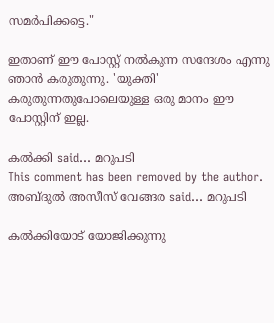സമര്‍പിക്കട്ടെ."

ഇതാണ് ഈ പോസ്റ്റ് നല്‍കുന്ന സന്ദേശം എന്നു ഞാന്‍ കരുതുന്നു. 'യുക്തി' കരുതുന്നതുപോലെയുള്ള ഒരു മാനം ഈ പോസ്റ്റിന് ഇല്ല.

കല്‍ക്കി said... മറുപടി
This comment has been removed by the author.
അബ്ദുല്‍ അസീസ് വേങ്ങര said... മറുപടി

കൽക്കിയോട് യോജിക്കുന്നു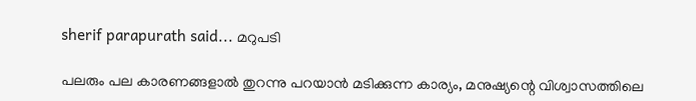sherif parapurath said... മറുപടി

പലരും പല കാരണ‍ങ്ങളാല്‍ തുറന്നു പറയാന്‍ മടിക്കുന്ന കാര്യം, മനുഷ്യന്റെ വിശ്വാസത്തിലെ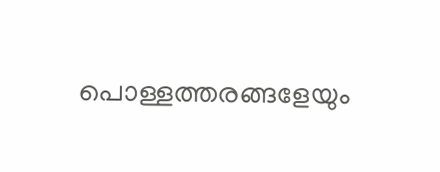പൊള്ളത്തരങ്ങളേയും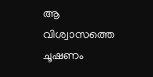ആ വിശ്വാസത്തെ ചൂഷണം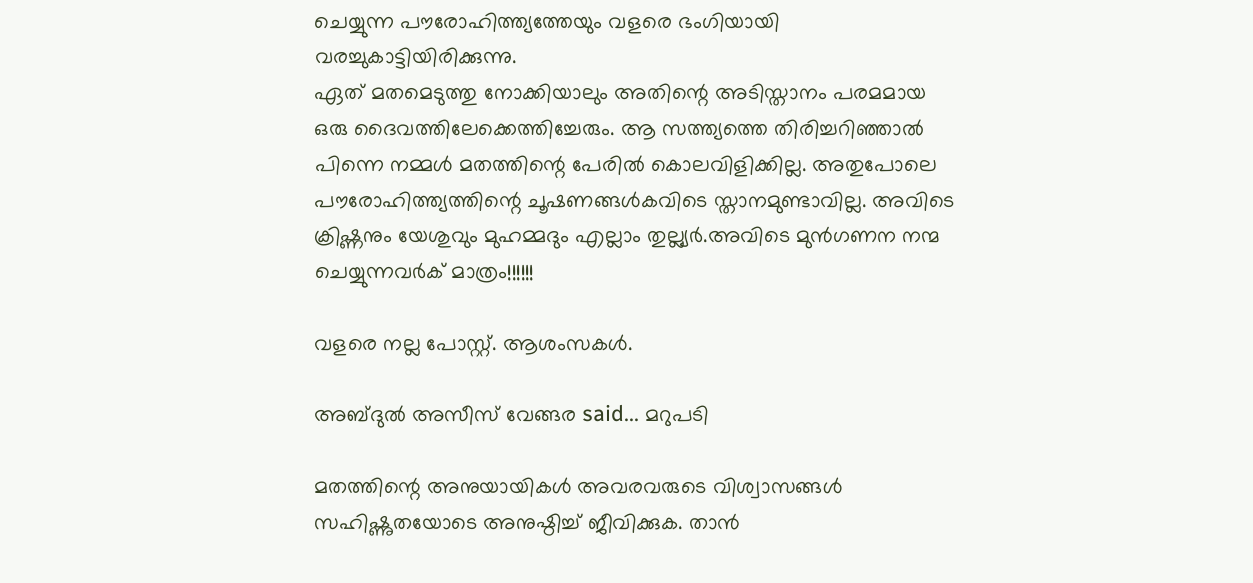ചെയ്യുന്ന പൗരോഹിത്ത്യത്തേയും വളരെ ഭംഗിയായി വരച്ചുകാട്ടിയിരിക്കുന്നു.
ഏത് മതമെടുത്തു നോക്കിയാലും അതിന്റെ അടിസ്താനം പരമമായ ഒരു ദൈവത്തിലേക്കെത്തിച്ചേരും. ആ സത്ത്യത്തെ തിരിച്ചറിഞ്ഞാല്‍ പിന്നെ നമ്മള്‍ മതത്തിന്റെ പേരില്‍ കൊലവിളിക്കില്ല. അതുപോലെ പൗരോഹിത്ത്യത്തിന്റെ ചൂഷണങ്ങള്‍കവിടെ സ്താനമുണ്ടാവില്ല. അവിടെ ക്രിഷ്ണനും യേശുവും മുഹമ്മദും എല്ലാം തുല്ല്യര്‍.അവിടെ മുന്‍‌ഗണന നന്മ ചെയ്യുന്നവര്‍ക് മാത്രം!!!!!!

വളരെ നല്ല പോസ്റ്റ്. ആശംസകള്‍.

അബ്ദുല്‍ അസീസ് വേങ്ങര said... മറുപടി

മതത്തിന്റെ അനുയായികൾ അവരവരുടെ വിശ്വാസങ്ങൾ സഹിഷ്ണുതയോടെ അനുഷ്ഠിച്ച് ജീവിക്കുക. താന്‍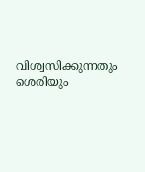വിശ്വസിക്കുന്നതും ശെരിയും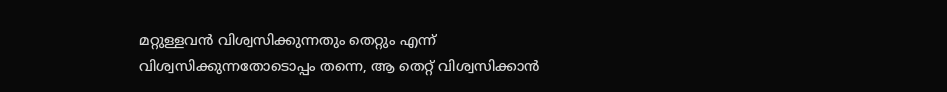മറ്റുള്ളവന്‍ വിശ്വസിക്കുന്നതും തെറ്റും എന്ന് വിശ്വസിക്കുന്നതോടൊപ്പം തന്നെ, ആ തെറ്റ് വിശ്വസിക്കാന്‍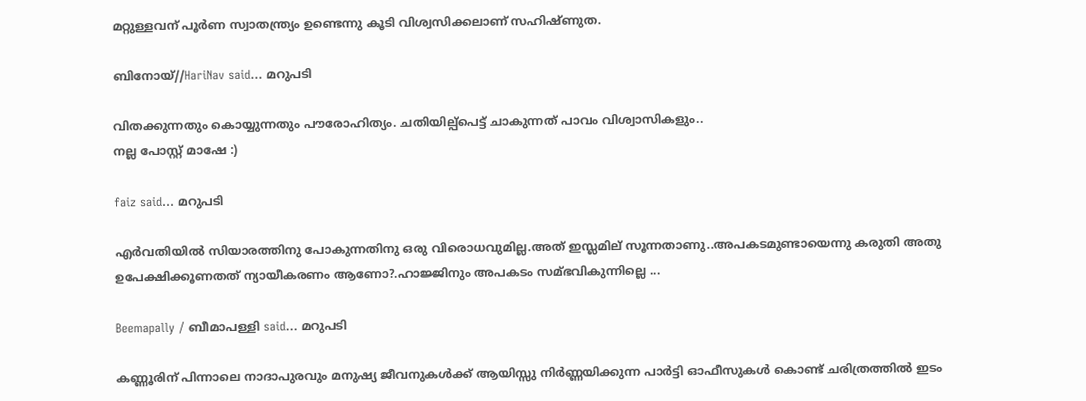മറ്റുള്ളവന് പൂര്‍ണ സ്വാതന്ത്ര്യം ഉണ്ടെന്നു കൂടി വിശ്വസിക്കലാണ് സഹിഷ്ണുത.

ബിനോയ്//HariNav said... മറുപടി

വിതക്കുന്നതും കൊയ്യുന്നതും പൗരോഹിത്യം. ചതിയില്പ്പെട്ട് ചാകുന്നത് പാവം വിശ്വാസികളും..
നല്ല പോസ്റ്റ് മാഷേ :)

faiz said... മറുപടി

എര്‍വതിയില്‍ സിയാരത്തിനു പോകുന്നതിനു ഒരു വിരൊധവുമില്ല.അത് ഇസ്ലമില് സൂന്നതാണു..അപകടമുണ്ടായെന്നു കരുതി അതു ഉപേക്ഷിക്കൂണതത് ന്യായീകരണം ആണോ?.ഹാജ്ജിനും അപകടം സമ്ഭവികുന്നില്ലെ ...

Beemapally / ബീമാപള്ളി said... മറുപടി

കണ്ണൂരിന് പിന്നാലെ നാദാപുരവും മനുഷ്യ ജീവനുകള്‍ക്ക് ആയിസ്സു നിര്‍ണ്ണയിക്കുന്ന പാര്‍ട്ടി ഓഫീസുകള്‍ കൊണ്ട് ചരിത്രത്തില്‍ ഇടം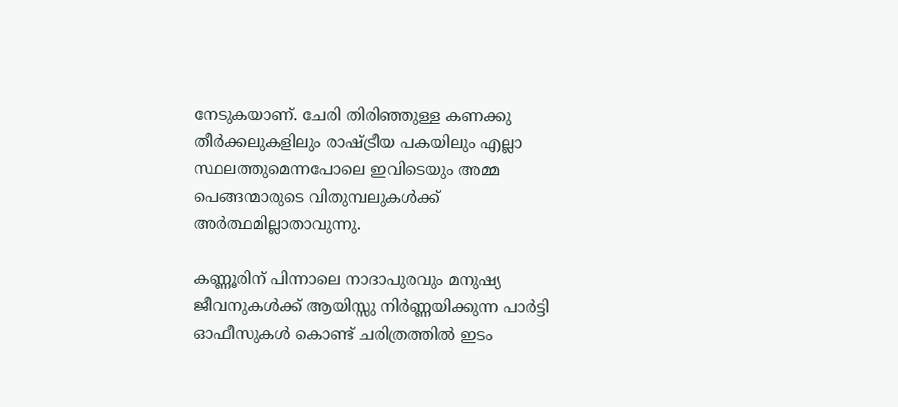നേടുകയാണ്‌. ചേരി തിരിഞ്ഞുള്ള കണക്കു തീര്‍ക്കലുകളിലും രാഷ്ട്രീയ പകയിലും എല്ലാ സ്ഥലത്തുമെന്നപോലെ ഇവിടെയും അമ്മ പെങ്ങന്മാരുടെ വിതുമ്പലുകള്‍ക്ക് അര്‍ത്ഥമില്ലാതാവുന്നു.

കണ്ണൂരിന് പിന്നാലെ നാദാപുരവും മനുഷ്യ ജീവനുകള്‍ക്ക് ആയിസ്സു നിര്‍ണ്ണയിക്കുന്ന പാര്‍ട്ടി ഓഫീസുകള്‍ കൊണ്ട് ചരിത്രത്തില്‍ ഇടം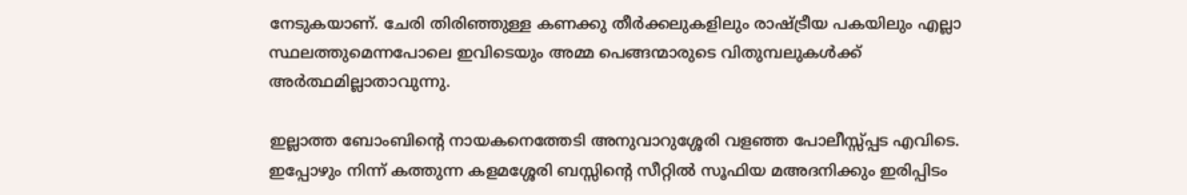നേടുകയാണ്‌. ചേരി തിരിഞ്ഞുള്ള കണക്കു തീര്‍ക്കലുകളിലും രാഷ്ട്രീയ പകയിലും എല്ലാ സ്ഥലത്തുമെന്നപോലെ ഇവിടെയും അമ്മ പെങ്ങന്മാരുടെ വിതുമ്പലുകള്‍ക്ക് അര്‍ത്ഥമില്ലാതാവുന്നു.

ഇല്ലാത്ത ബോംബിന്റെ നായകനെത്തേടി അനുവാറുശ്ശേരി വളഞ്ഞ പോലീസ്സ്പ്പട എവിടെ. ഇപ്പോഴും നിന്ന് കത്തുന്ന കളമശ്ശേരി ബസ്സിന്റെ സീറ്റില്‍ സൂഫിയ മഅദനിക്കും ഇരിപ്പിടം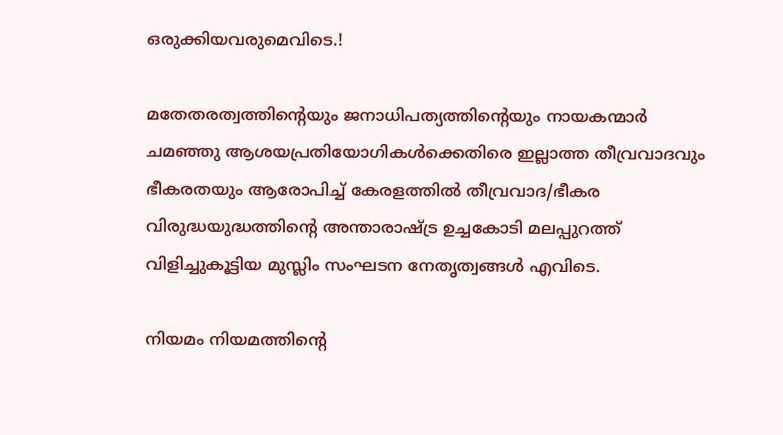ഒരുക്കിയവരുമെവിടെ.!

മതേതരത്വത്തിന്റെയും ജനാധിപത്യത്തിന്റെയും നായകന്മാര്‍ ചമഞ്ഞു ആശയപ്രതിയോഗികള്‍ക്കെതിരെ ഇല്ലാത്ത തീവ്രവാദവും ഭീകരതയും ആരോപിച്ച് കേരളത്തില്‍ തീവ്രവാദ/ഭീകര വിരുദ്ധയുദ്ധത്തിന്റെ അന്താരാഷ്ട്ര ഉച്ചകോടി മലപ്പുറത്ത് വിളിച്ചുകൂട്ടിയ മുസ്ലിം സംഘടന നേതൃത്വങ്ങള്‍ എവിടെ.

നിയമം നിയമത്തിന്റെ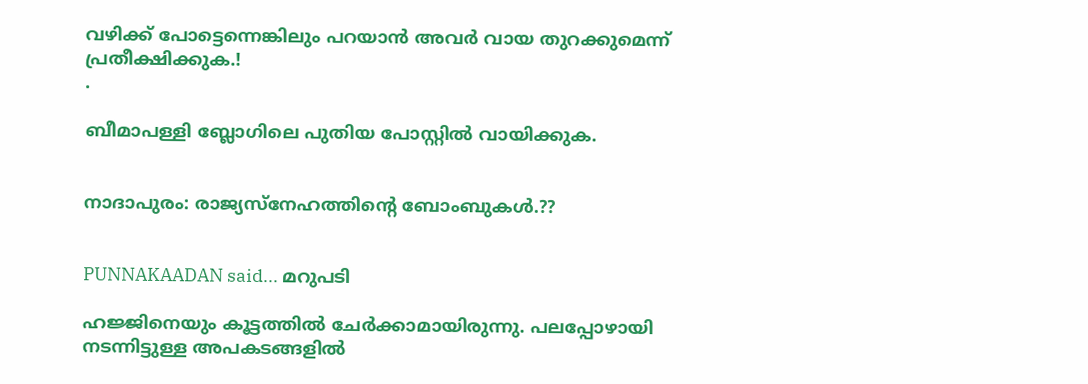വഴിക്ക് പോട്ടെന്നെങ്കിലും പറയാന്‍ അവര്‍ വായ തുറക്കുമെന്ന് പ്രതീക്ഷിക്കുക.!
.

ബീമാപള്ളി ബ്ലോഗിലെ പുതിയ പോസ്റ്റില്‍ വായിക്കുക.


നാദാപുരം: രാജ്യസ്നേഹത്തിന്റെ ബോംബുകള്‍.??


PUNNAKAADAN said... മറുപടി

ഹജ്ജിനെയും കൂട്ടത്തില്‍ ചേര്‍ക്കാമായിരുന്നു. പലപ്പോഴായി നടന്നിട്ടുള്ള അപകടങ്ങളില്‍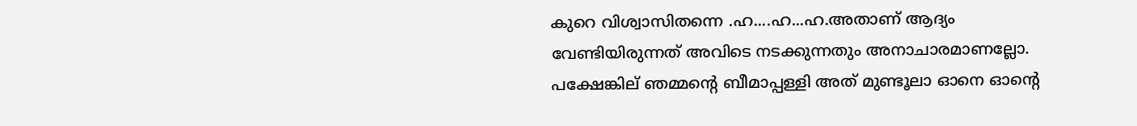കുറെ വിശ്വാസിതന്നെ .ഹ....ഹ...ഹ.അതാണ്‌ ആദ്യം വേണ്ടിയിരുന്നത് അവിടെ നടക്കുന്നതും അനാചാരമാണല്ലോ. പക്ഷേങ്കില് ഞമ്മന്റെ ബീമാപ്പള്ളി അത് മുണ്ടൂലാ ഓനെ ഓന്റെ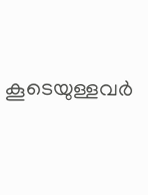കൂടെയുള്ളവര്‍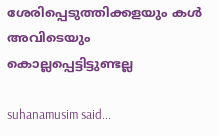ശേരിപ്പെടുത്തിക്കളയും കള്‍ അവിടെയും കൊല്ലപ്പെട്ടിട്ടുണ്ടല്ല

suhanamusim said...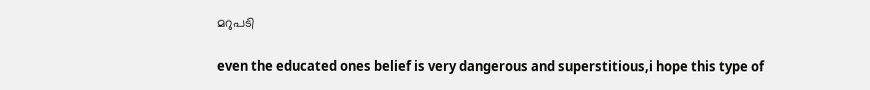മറുപടി

even the educated ones belief is very dangerous and superstitious,i hope this type of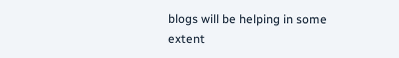blogs will be helping in some extent